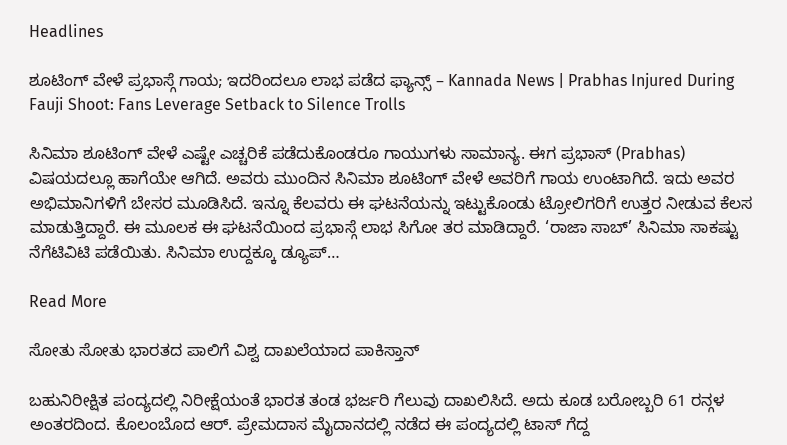Headlines

ಶೂಟಿಂಗ್ ವೇಳೆ ಪ್ರಭಾಸ್ಗೆ ಗಾಯ; ಇದರಿಂದಲೂ ಲಾಭ ಪಡೆದ ಫ್ಯಾನ್ಸ್ – Kannada News | Prabhas Injured During Fauji Shoot: Fans Leverage Setback to Silence Trolls

ಸಿನಿಮಾ ಶೂಟಿಂಗ್ ವೇಳೆ ಎಷ್ಟೇ ಎಚ್ಚರಿಕೆ ಪಡೆದುಕೊಂಡರೂ ಗಾಯುಗಳು ಸಾಮಾನ್ಯ. ಈಗ ಪ್ರಭಾಸ್ (Prabhas) ವಿಷಯದಲ್ಲೂ ಹಾಗೆಯೇ ಆಗಿದೆ. ಅವರು ಮುಂದಿನ ಸಿನಿಮಾ ಶೂಟಿಂಗ್ ವೇಳೆ ಅವರಿಗೆ ಗಾಯ ಉಂಟಾಗಿದೆ. ಇದು ಅವರ ಅಭಿಮಾನಿಗಳಿಗೆ ಬೇಸರ ಮೂಡಿಸಿದೆ. ಇನ್ನೂ ಕೆಲವರು ಈ ಘಟನೆಯನ್ನು ಇಟ್ಟುಕೊಂಡು ಟ್ರೋಲಿಗರಿಗೆ ಉತ್ತರ ನೀಡುವ ಕೆಲಸ ಮಾಡುತ್ತಿದ್ದಾರೆ. ಈ ಮೂಲಕ ಈ ಘಟನೆಯಿಂದ ಪ್ರಭಾಸ್ಗೆ ಲಾಭ ಸಿಗೋ ತರ ಮಾಡಿದ್ದಾರೆ. ‘ರಾಜಾ ಸಾಬ್’ ಸಿನಿಮಾ ಸಾಕಷ್ಟು ನೆಗೆಟಿವಿಟಿ ಪಡೆಯಿತು. ಸಿನಿಮಾ ಉದ್ದಕ್ಕೂ ಡ್ಯೂಪ್…

Read More

ಸೋತು ಸೋತು ಭಾರತದ ಪಾಲಿಗೆ ವಿಶ್ವ ದಾಖಲೆಯಾದ ಪಾಕಿಸ್ತಾನ್

ಬಹುನಿರೀಕ್ಷಿತ ಪಂದ್ಯದಲ್ಲಿ ನಿರೀಕ್ಷೆಯಂತೆ ಭಾರತ ತಂಡ ಭರ್ಜರಿ ಗೆಲುವು ದಾಖಲಿಸಿದೆ. ಅದು ಕೂಡ ಬರೋಬ್ಬರಿ 61 ರನ್ಗಳ ಅಂತರದಿಂದ. ಕೊಲಂಬೊದ ಆರ್. ಪ್ರೇಮದಾಸ ಮೈದಾನದಲ್ಲಿ ನಡೆದ ಈ ಪಂದ್ಯದಲ್ಲಿ ಟಾಸ್ ಗೆದ್ದ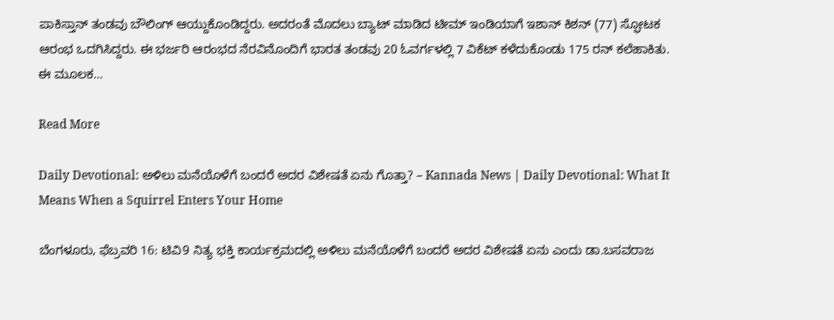ಪಾಕಿಸ್ತಾನ್ ತಂಡವು ಬೌಲಿಂಗ್ ಆಯ್ದುಕೊಂಡಿದ್ದರು. ಅದರಂತೆ ಮೊದಲು ಬ್ಯಾಟ್ ಮಾಡಿದ ಟೀಮ್ ಇಂಡಿಯಾಗೆ ಇಶಾನ್ ಕಿಶನ್ (77) ಸ್ಫೋಟಕ ಆರಂಭ ಒದಗಿಸಿದ್ದರು. ಈ ಭರ್ಜರಿ ಆರಂಭದ ನೆರವಿನೊಂದಿಗೆ ಭಾರತ ತಂಡವು 20 ಓವರ್ಗಳಲ್ಲಿ 7 ವಿಕೆಟ್ ಕಳೆದುಕೊಂಡು 175 ರನ್ ಕಲೆಹಾಕಿತು. ಈ ಮೂಲಕ…

Read More

Daily Devotional: ಅಳಿಲು ಮನೆಯೊಳೆಗೆ ಬಂದರೆ ಅದರ ವಿಶೇಷತೆ ಏನು ಗೊತ್ತಾ? – Kannada News | Daily Devotional: What It Means When a Squirrel Enters Your Home

ಬೆಂಗಳೂರು, ಫೆಬ್ರವರಿ 16: ಟಿವಿ9 ನಿತ್ಯ ಭಕ್ತಿ ಕಾರ್ಯಕ್ರಮದಲ್ಲಿ ಅಳಿಲು ಮನೆಯೊಳೆಗೆ ಬಂದರೆ ಅದರ ವಿಶೇಷತೆ ಏನು ಎಂದು ಡಾ.ಬಸವರಾಜ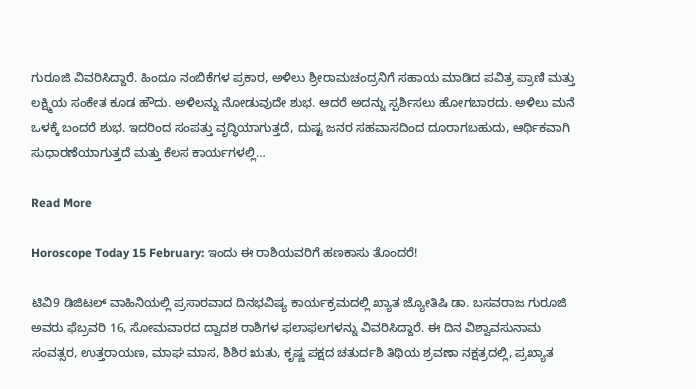ಗುರೂಜಿ ವಿವರಿಸಿದ್ದಾರೆ. ಹಿಂದೂ ನಂಬಿಕೆಗಳ ಪ್ರಕಾರ, ಅಳಿಲು ಶ್ರೀರಾಮಚಂದ್ರನಿಗೆ ಸಹಾಯ ಮಾಡಿದ ಪವಿತ್ರ ಪ್ರಾಣಿ ಮತ್ತು ಲಕ್ಷ್ಮಿಯ ಸಂಕೇತ ಕೂಡ ಹೌದು. ಅಳಿಲನ್ನು ನೋಡುವುದೇ ಶುಭ. ಆದರೆ ಅದನ್ನು ಸ್ಪರ್ಶಿಸಲು ಹೋಗಬಾರದು. ಅಳಿಲು ಮನೆ ಒಳಕ್ಕೆ ಬಂದರೆ ಶುಭ. ಇದರಿಂದ ಸಂಪತ್ತು ವೃದ್ಧಿಯಾಗುತ್ತದೆ, ದುಷ್ಟ ಜನರ ಸಹವಾಸದಿಂದ ದೂರಾಗಬಹುದು, ಆರ್ಥಿಕವಾಗಿ ಸುಧಾರಣೆಯಾಗುತ್ತದೆ ಮತ್ತು ಕೆಲಸ ಕಾರ್ಯಗಳಲ್ಲಿ…

Read More

Horoscope Today 15 February: ಇಂದು ಈ ರಾಶಿಯವರಿಗೆ ಹಣಕಾಸು ತೊಂದರೆ!

ಟಿವಿ9 ಡಿಜಿಟಲ್ ವಾಹಿನಿಯಲ್ಲಿ ಪ್ರಸಾರವಾದ ದಿನಭವಿಷ್ಯ ಕಾರ್ಯಕ್ರಮದಲ್ಲಿ ಖ್ಯಾತ ಜ್ಯೋತಿಷಿ ಡಾ. ಬಸವರಾಜ ಗುರೂಜಿ ಅವರು ಫೆಬ್ರವರಿ 16, ಸೋಮವಾರದ ದ್ವಾದಶ ರಾಶಿಗಳ ಫಲಾಫಲಗಳನ್ನು ವಿವರಿಸಿದ್ದಾರೆ. ಈ ದಿನ ವಿಶ್ವಾವಸುನಾಮ ಸಂವತ್ಸರ, ಉತ್ತರಾಯಣ, ಮಾಘ ಮಾಸ, ಶಿಶಿರ ಋತು, ಕೃಷ್ಣ ಪಕ್ಷದ ಚತುರ್ದಶಿ ತಿಥಿಯ ಶ್ರವಣಾ ನಕ್ಷತ್ರದಲ್ಲಿ, ಪ್ರಖ್ಯಾತ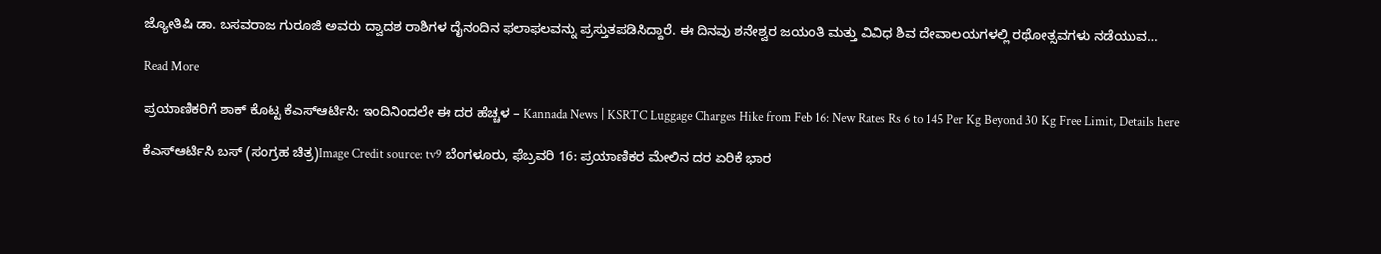ಜ್ಯೋತಿಷಿ ಡಾ. ಬಸವರಾಜ ಗುರೂಜಿ ಅವರು ದ್ವಾದಶ ರಾಶಿಗಳ ದೈನಂದಿನ ಫಲಾಫಲವನ್ನು ಪ್ರಸ್ತುತಪಡಿಸಿದ್ದಾರೆ. ಈ ದಿನವು ಶನೇಶ್ವರ ಜಯಂತಿ ಮತ್ತು ವಿವಿಧ ಶಿವ ದೇವಾಲಯಗಳಲ್ಲಿ ರಥೋತ್ಸವಗಳು ನಡೆಯುವ…

Read More

ಪ್ರಯಾಣಿಕರಿಗೆ ಶಾಕ್ ಕೊಟ್ಟ ಕೆಎಸ್ಆರ್ಟಿಸಿ: ಇಂದಿನಿಂದಲೇ ಈ ದರ ಹೆಚ್ಚಳ – Kannada News | KSRTC Luggage Charges Hike from Feb 16: New Rates Rs 6 to 145 Per Kg Beyond 30 Kg Free Limit, Details here

ಕೆಎಸ್ಆರ್ಟಿಸಿ ಬಸ್ (ಸಂಗ್ರಹ ಚಿತ್ರ)Image Credit source: tv9 ಬೆಂಗಳೂರು, ಫೆಬ್ರವರಿ 16: ಪ್ರಯಾಣಿಕರ ಮೇಲಿನ ದರ ಏರಿಕೆ ಭಾರ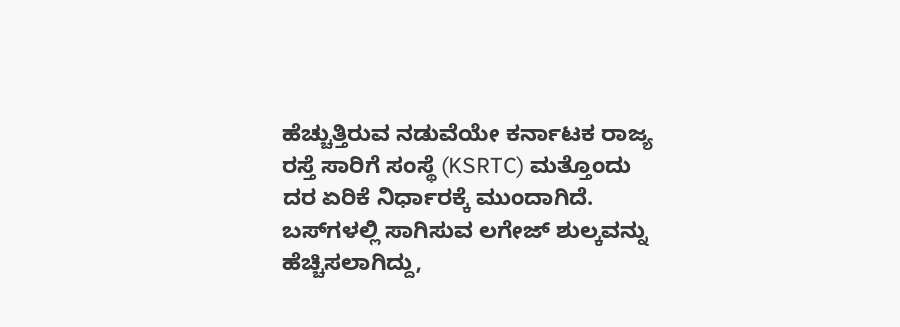ಹೆಚ್ಚುತ್ತಿರುವ ನಡುವೆಯೇ ಕರ್ನಾಟಕ ರಾಜ್ಯ ರಸ್ತೆ ಸಾರಿಗೆ ಸಂಸ್ಥೆ (KSRTC) ಮತ್ತೊಂದು ದರ ಏರಿಕೆ ನಿರ್ಧಾರಕ್ಕೆ ಮುಂದಾಗಿದೆ. ಬಸ್‌ಗಳಲ್ಲಿ ಸಾಗಿಸುವ ಲಗೇಜ್‌ ಶುಲ್ಕವನ್ನು ಹೆಚ್ಚಿಸಲಾಗಿದ್ದು,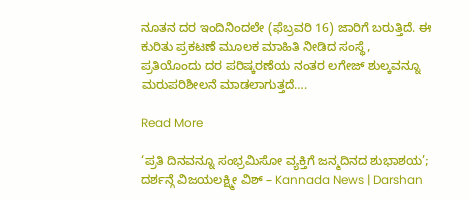ನೂತನ ದರ ಇಂದಿನಿಂದಲೇ (ಫೆಬ್ರವರಿ 16) ಜಾರಿಗೆ ಬರುತ್ತಿದೆ. ಈ ಕುರಿತು ಪ್ರಕಟಣೆ ಮೂಲಕ ಮಾಹಿತಿ ನೀಡಿದ ಸಂಸ್ಥೆ, ಪ್ರತಿಯೊಂದು ದರ ಪರಿಷ್ಕರಣೆಯ ನಂತರ ಲಗೇಜ್ ಶುಲ್ಕವನ್ನೂ ಮರುಪರಿಶೀಲನೆ ಮಾಡಲಾಗುತ್ತದೆ….

Read More

‘ಪ್ರತಿ ದಿನವನ್ನೂ ಸಂಭ್ರಮಿಸೋ ವ್ಯಕ್ತಿಗೆ ಜನ್ಮದಿನದ ಶುಭಾಶಯ’; ದರ್ಶನ್ಗೆ ವಿಜಯಲಕ್ಷ್ಮೀ ವಿಶ್ – Kannada News | Darshan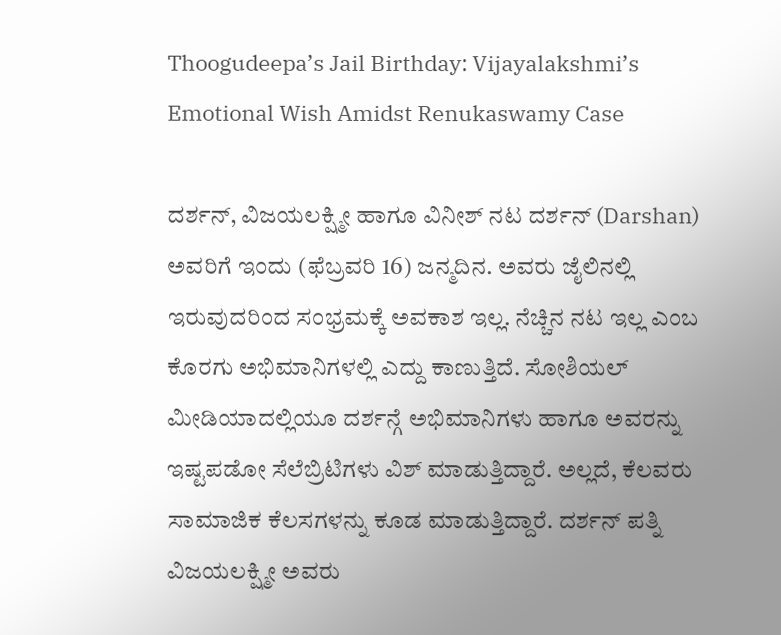Thoogudeepa’s Jail Birthday: Vijayalakshmi’s Emotional Wish Amidst Renukaswamy Case

ದರ್ಶನ್, ವಿಜಯಲಕ್ಷ್ಮೀ ಹಾಗೂ ವಿನೀಶ್ ನಟ ದರ್ಶನ್ (Darshan) ಅವರಿಗೆ ಇಂದು (ಫೆಬ್ರವರಿ 16) ಜನ್ಮದಿನ. ಅವರು ಜೈಲಿನಲ್ಲಿ ಇರುವುದರಿಂದ ಸಂಭ್ರಮಕ್ಕೆ ಅವಕಾಶ ಇಲ್ಲ. ನೆಚ್ಚಿನ ನಟ ಇಲ್ಲ ಎಂಬ ಕೊರಗು ಅಭಿಮಾನಿಗಳಲ್ಲಿ ಎದ್ದು ಕಾಣುತ್ತಿದೆ. ಸೋಶಿಯಲ್ ಮೀಡಿಯಾದಲ್ಲಿಯೂ ದರ್ಶನ್ಗೆ ಅಭಿಮಾನಿಗಳು ಹಾಗೂ ಅವರನ್ನು ಇಷ್ಟಪಡೋ ಸೆಲೆಬ್ರಿಟಿಗಳು ವಿಶ್ ಮಾಡುತ್ತಿದ್ದಾರೆ. ಅಲ್ಲದೆ, ಕೆಲವರು ಸಾಮಾಜಿಕ ಕೆಲಸಗಳನ್ನು ಕೂಡ ಮಾಡುತ್ತಿದ್ದಾರೆ. ದರ್ಶನ್ ಪತ್ನಿ ವಿಜಯಲಕ್ಷ್ಮೀ ಅವರು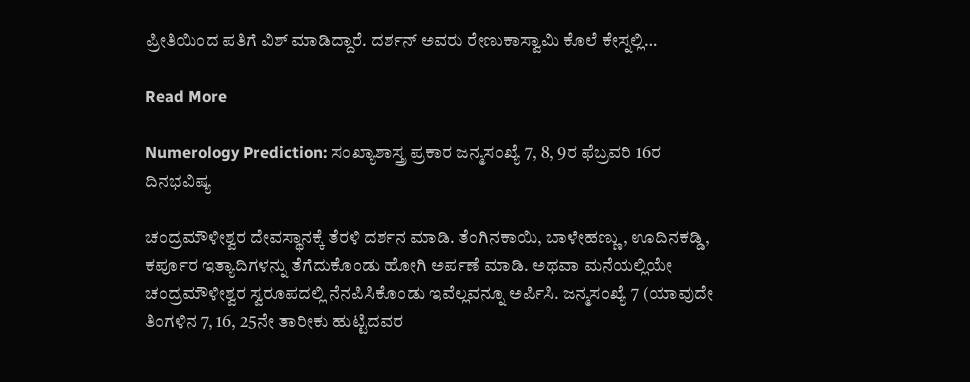ಪ್ರೀತಿಯಿಂದ ಪತಿಗೆ ವಿಶ್ ಮಾಡಿದ್ದಾರೆ. ದರ್ಶನ್ ಅವರು ರೇಣುಕಾಸ್ವಾಮಿ ಕೊಲೆ ಕೇಸ್ನಲ್ಲಿ…

Read More

Numerology Prediction: ಸಂಖ್ಯಾಶಾಸ್ತ್ರ ಪ್ರಕಾರ ಜನ್ಮಸಂಖ್ಯೆ 7, 8, 9ರ ಫೆಬ್ರವರಿ 16ರ ದಿನಭವಿಷ್ಯ

ಚಂದ್ರಮೌಳೀಶ್ವರ ದೇವಸ್ಥಾನಕ್ಕೆ ತೆರಳಿ ದರ್ಶನ ಮಾಡಿ. ತೆಂಗಿನಕಾಯಿ, ಬಾಳೇಹಣ್ಣು, ಊದಿನಕಡ್ಡಿ, ಕರ್ಪೂರ ಇತ್ಯಾದಿಗಳನ್ನು ತೆಗೆದುಕೊಂಡು ಹೋಗಿ ಅರ್ಪಣೆ ಮಾಡಿ. ಅಥವಾ ಮನೆಯಲ್ಲಿಯೇ ಚಂದ್ರಮೌಳೀಶ್ವರ ಸ್ವರೂಪದಲ್ಲಿ ನೆನಪಿಸಿಕೊಂಡು ಇವೆಲ್ಲವನ್ನೂ ಅರ್ಪಿಸಿ. ಜನ್ಮಸಂಖ್ಯೆ 7 (ಯಾವುದೇ ತಿಂಗಳಿನ 7, 16, 25ನೇ ತಾರೀಕು ಹುಟ್ಟಿದವರ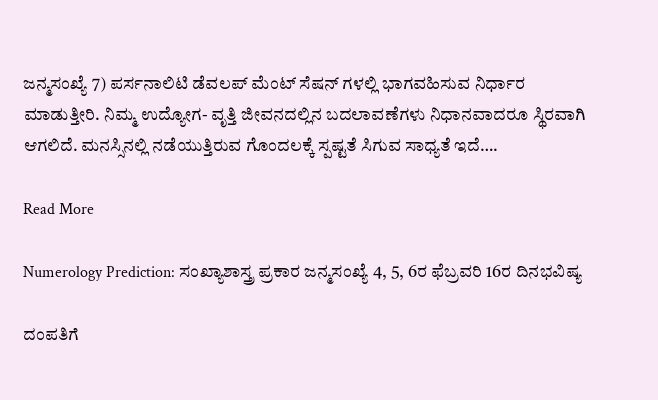ಜನ್ಮಸಂಖ್ಯೆ 7) ಪರ್ಸನಾಲಿಟಿ ಡೆವಲಪ್ ಮೆಂಟ್ ಸೆಷನ್ ಗಳಲ್ಲಿ ಭಾಗವಹಿಸುವ ನಿರ್ಧಾರ ಮಾಡುತ್ತೀರಿ. ನಿಮ್ಮ ಉದ್ಯೋಗ- ವೃತ್ತಿ ಜೀವನದಲ್ಲಿನ ಬದಲಾವಣೆಗಳು ನಿಧಾನವಾದರೂ ಸ್ಥಿರವಾಗಿ ಆಗಲಿದೆ. ಮನಸ್ಸಿನಲ್ಲಿ ನಡೆಯುತ್ತಿರುವ ಗೊಂದಲಕ್ಕೆ ಸ್ಪಷ್ಟತೆ ಸಿಗುವ ಸಾಧ್ಯತೆ ಇದೆ….

Read More

Numerology Prediction: ಸಂಖ್ಯಾಶಾಸ್ತ್ರ ಪ್ರಕಾರ ಜನ್ಮಸಂಖ್ಯೆ 4, 5, 6ರ ಫೆಬ್ರವರಿ 16ರ ದಿನಭವಿಷ್ಯ

ದಂಪತಿಗೆ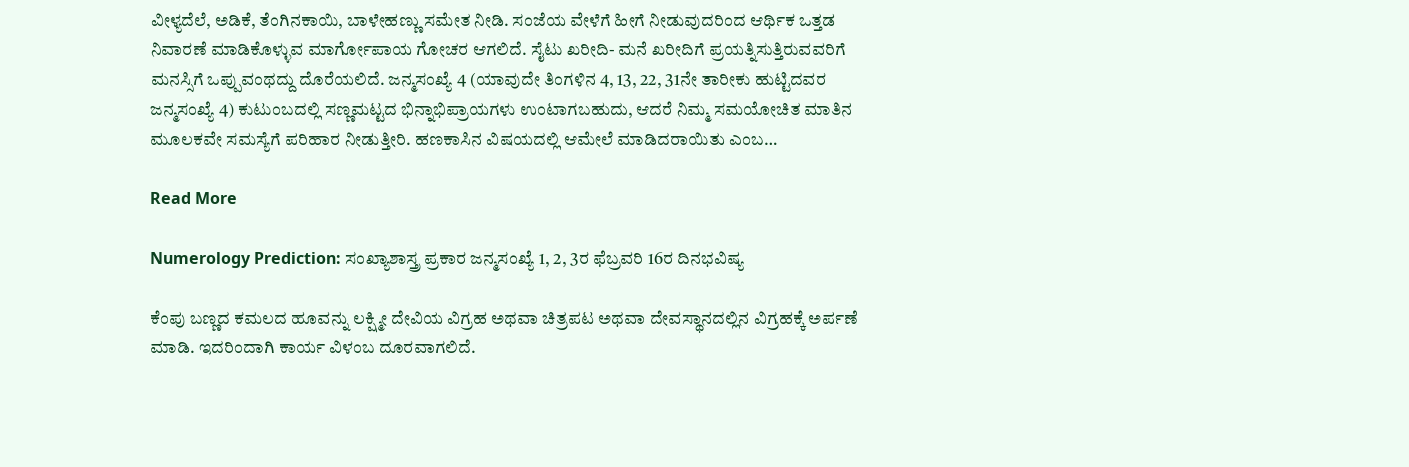ವೀಳ್ಯದೆಲೆ, ಅಡಿಕೆ, ತೆಂಗಿನಕಾಯಿ, ಬಾಳೇಹಣ್ಣು ಸಮೇತ ನೀಡಿ. ಸಂಜೆಯ ವೇಳೆಗೆ ಹೀಗೆ ನೀಡುವುದರಿಂದ ಆರ್ಥಿಕ ಒತ್ತಡ ನಿವಾರಣೆ ಮಾಡಿಕೊಳ್ಳುವ ಮಾರ್ಗೋಪಾಯ ಗೋಚರ ಆಗಲಿದೆ. ಸೈಟು ಖರೀದಿ- ಮನೆ ಖರೀದಿಗೆ ಪ್ರಯತ್ನಿಸುತ್ತಿರುವವರಿಗೆ ಮನಸ್ಸಿಗೆ ಒಪ್ಪುವಂಥದ್ದು ದೊರೆಯಲಿದೆ. ಜನ್ಮಸಂಖ್ಯೆ 4 (ಯಾವುದೇ ತಿಂಗಳಿನ 4, 13, 22, 31ನೇ ತಾರೀಕು ಹುಟ್ಟಿದವರ ಜನ್ಮಸಂಖ್ಯೆ 4) ಕುಟುಂಬದಲ್ಲಿ ಸಣ್ಣಮಟ್ಟದ ಭಿನ್ನಾಭಿಪ್ರಾಯಗಳು ಉಂಟಾಗಬಹುದು, ಆದರೆ ನಿಮ್ಮ ಸಮಯೋಚಿತ ಮಾತಿನ ಮೂಲಕವೇ ಸಮಸ್ಯೆಗೆ ಪರಿಹಾರ ನೀಡುತ್ತೀರಿ. ಹಣಕಾಸಿನ ವಿಷಯದಲ್ಲಿ ಆಮೇಲೆ ಮಾಡಿದರಾಯಿತು ಎಂಬ…

Read More

Numerology Prediction: ಸಂಖ್ಯಾಶಾಸ್ತ್ರ ಪ್ರಕಾರ ಜನ್ಮಸಂಖ್ಯೆ 1, 2, 3ರ ಫೆಬ್ರವರಿ 16ರ ದಿನಭವಿಷ್ಯ

ಕೆಂಪು ಬಣ್ಣದ ಕಮಲದ ಹೂವನ್ನು ಲಕ್ಷ್ಮೀ ದೇವಿಯ ವಿಗ್ರಹ ಅಥವಾ ಚಿತ್ರಪಟ ಅಥವಾ ದೇವಸ್ಥಾನದಲ್ಲಿನ ವಿಗ್ರಹಕ್ಕೆ ಅರ್ಪಣೆ ಮಾಡಿ. ಇದರಿಂದಾಗಿ ಕಾರ್ಯ ವಿಳಂಬ ದೂರವಾಗಲಿದೆ.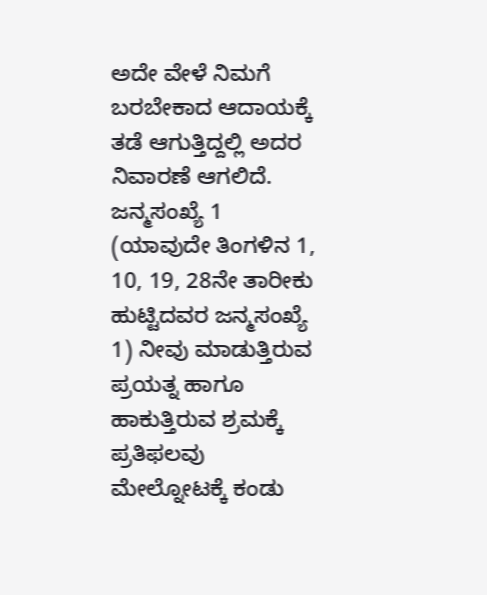ಅದೇ ವೇಳೆ ನಿಮಗೆ ಬರಬೇಕಾದ ಆದಾಯಕ್ಕೆ ತಡೆ ಆಗುತ್ತಿದ್ದಲ್ಲಿ ಅದರ ನಿವಾರಣೆ ಆಗಲಿದೆ. ಜನ್ಮಸಂಖ್ಯೆ 1 (ಯಾವುದೇ ತಿಂಗಳಿನ 1, 10, 19, 28ನೇ ತಾರೀಕು ಹುಟ್ಟಿದವರ ಜನ್ಮಸಂಖ್ಯೆ 1) ನೀವು ಮಾಡುತ್ತಿರುವ ಪ್ರಯತ್ನ ಹಾಗೂ ಹಾಕುತ್ತಿರುವ ಶ್ರಮಕ್ಕೆ ಪ್ರತಿಫಲವು ಮೇಲ್ನೋಟಕ್ಕೆ ಕಂಡು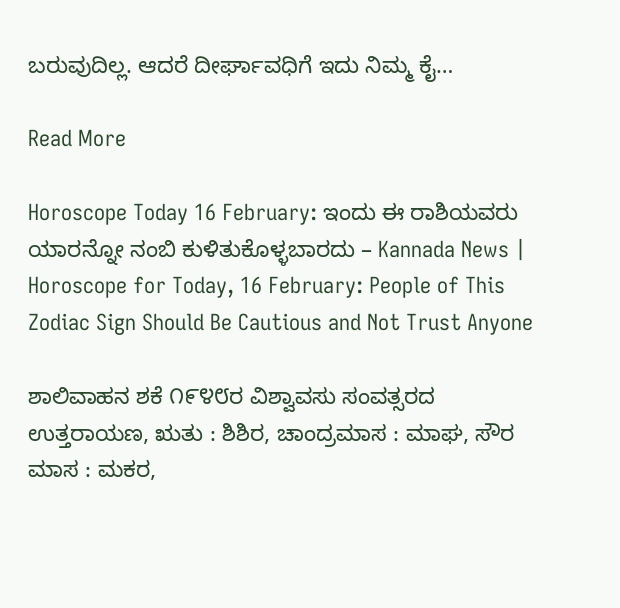ಬರುವುದಿಲ್ಲ. ಆದರೆ ದೀರ್ಘಾವಧಿಗೆ ಇದು ನಿಮ್ಮ ಕೈ…

Read More

Horoscope Today 16 February: ಇಂದು ಈ ರಾಶಿಯವರು ಯಾರನ್ನೋ ನಂಬಿ ಕುಳಿತುಕೊಳ್ಳಬಾರದು – Kannada News | Horoscope for Today, 16 February: People of This Zodiac Sign Should Be Cautious and Not Trust Anyone

ಶಾಲಿವಾಹನ ಶಕೆ ೧೯೪೮ರ ವಿಶ್ವಾವಸು ಸಂವತ್ಸರದ ಉತ್ತರಾಯಣ, ಋತು : ಶಿಶಿರ, ಚಾಂದ್ರಮಾಸ : ಮಾಘ, ಸೌರ ಮಾಸ : ಮಕರ,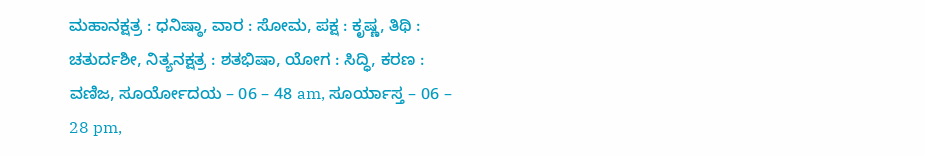ಮಹಾನಕ್ಷತ್ರ : ಧನಿಷ್ಠಾ, ವಾರ : ಸೋಮ, ಪಕ್ಷ : ಕೃಷ್ಣ, ತಿಥಿ : ಚತುರ್ದಶೀ, ನಿತ್ಯನಕ್ಷತ್ರ : ಶತಭಿಷಾ, ಯೋಗ : ಸಿದ್ಧಿ, ಕರಣ : ವಣಿಜ, ಸೂರ್ಯೋದಯ – 06 – 48 am, ಸೂರ್ಯಾಸ್ತ – 06 – 28 pm,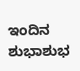ಇಂದಿನ ಶುಭಾಶುಭ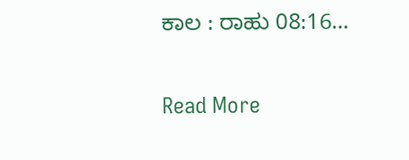ಕಾಲ : ರಾಹು 08:16…

Read More